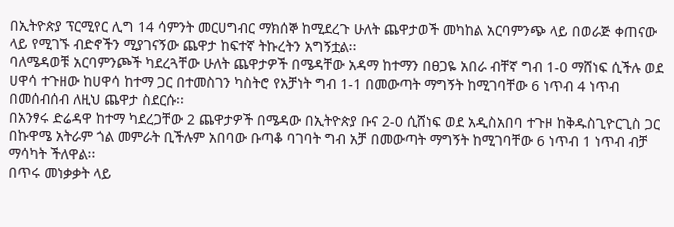በኢትዮጵያ ፕርሚየር ሊግ 14 ሳምንት መርሀግብር ማክሰኞ ከሚደረጉ ሁለት ጨዋታወች መካከል አርባምንጭ ላይ በወራጅ ቀጠናው ላይ የሚገኙ ብድኖችን ሚያገናኝው ጨዋታ ከፍተኛ ትኩረትን አግኝቷል፡፡
ባለሜዳወቹ አርባምንጮች ካደረጓቸው ሁለት ጨዋታዎች በሜዳቸው አዳማ ከተማን በፀጋዬ አበራ ብቸኛ ግብ 1-0 ማሸነፍ ሲችሉ ወደ ሀዋሳ ተጉዘው ከሀዋሳ ከተማ ጋር በተመስገን ካስትሮ የአቻነት ግብ 1-1 በመውጣት ማግኝት ከሚገባቸው 6 ነጥብ 4 ነጥብ በመሰብሰብ ለዚህ ጨዋታ ስደርሱ፡፡
በአንፃሩ ድሬዳዋ ከተማ ካደረጋቸው 2 ጨዋታዎች በሜዳው በኢትዮጵያ ቡና 2-0 ሲሸነፍ ወደ አዲስአበባ ተጉዞ ከቅዱስጊዮርጊስ ጋር በኩዋሜ አትራም ጎል መምራት ቢችሉም አበባው ቡጣቆ ባገባት ግብ አቻ በመውጣት ማግኝት ከሚገባቸው 6 ነጥብ 1 ነጥብ ብቻ ማሳካት ችለዋል፡፡
በጥሩ መነቃቃት ላይ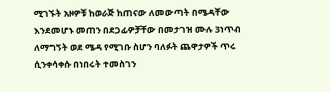ሚገኙት አዞዎቹ ከወራጅ ከጠናው ለመውጣት በሜዳቸው እንደመሆኑ መጠን በደጋፊዎቻቸው በመታገዝ ሙሉ 3ነጥብ ለማግኝት ወደ ሜዳ የሚገቡ ስሆን ባለፉት ጨዋታዎች ጥሩ ሲንቀሳቀሱ በነበሩት ተመስገን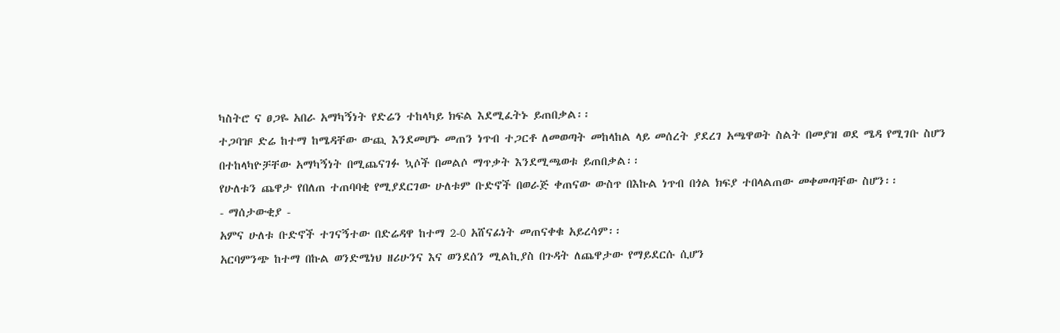ካስትሮ ና ፀጋዬ አበራ አማካኝነት የድሬን ተከላካይ ክፍል እደሚፈትኑ ይጠበቃል፡፡
ተጋባዡ ድሬ ከተማ ከሜዳቸው ውጪ እንደመሆኑ መጠን ነጥብ ተጋርቶ ለመወጣት መከላከል ላይ መሰረት ያደረገ አጫዋወት ስልት በመያዝ ወደ ሜዳ የሚገቡ ስሆን በተከላካዮቻቸው አማካኝነት በሚጨናገፉ ኳሶች በመልሶ ማጥቃት እንደሚጫወቱ ይጠበቃል፡፡
የሁለቱን ጨዋታ የበለጠ ተጠባባቂ የሚያደርገው ሁለቱም ቡድኖች በወራጅ ቀጠናው ውስጥ በእኩል ነጥብ በጎል ክፍያ ተበላልጠው መቀመጣቸው ስሆን፡፡
- ማሰታውቂያ -
አምና ሁለቱ ቡድኖች ተገናኝተው በድሬዳዋ ከተማ 2-0 አሸናፊነት መጠናቀቁ አይረሳም፡፡
አርባምንጭ ከተማ በኩል ወንድሜነህ ዘሪሁንና እና ወንደሰን ሚልኪያስ በጉዳት ለጨዋታው የማይደርሱ ሲሆን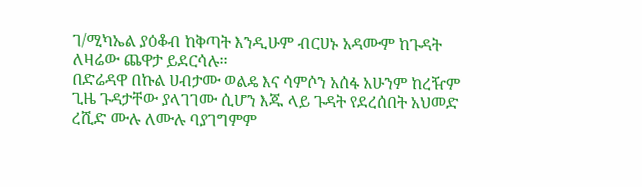ገ/ሚካኤል ያዕቆብ ከቅጣት እንዲሁም ብርሀኑ አዳሙም ከጉዳት ለዛሬው ጨዋታ ይደርሳሉ፡፡
በድሬዳዋ በኩል ሀብታሙ ወልዴ እና ሳምሶን አሰፋ አሁንም ከረዥም ጊዜ ጉዳታቸው ያላገገሙ ሲሆን እጁ ላይ ጉዳት የደረሰበት አህመድ ረሺድ ሙሉ ለሙሉ ባያገግምም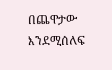በጨዋታው እንደሚሰለፍ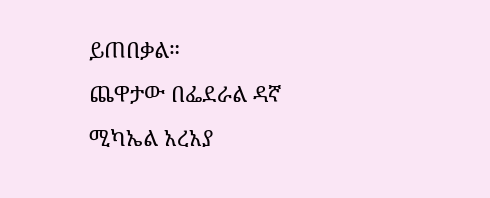ይጠበቃል።
ጨዋታው በፌደራል ዳኛ ሚካኤል አረአያ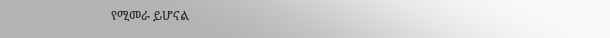የሚመራ ይሆናል